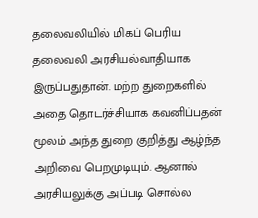தலைவலியில் மிகப் பெரிய தலைவலி அரசியல்வாதியாக இருப்பதுதான். மற்ற துறைகளில் அதை தொடர்ச்சியாக கவனிப்பதன் மூலம் அந்த துறை குறித்து ஆழ்ந்த அறிவை பெறமுடியும். ஆனால் அரசியலுக்கு அப்படி சொல்ல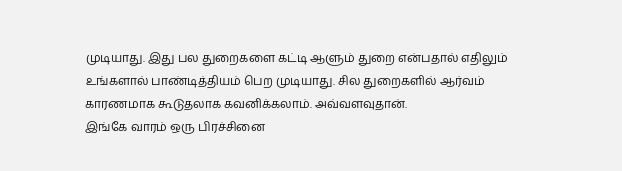முடியாது. இது பல துறைகளை கட்டி ஆளும் துறை என்பதால் எதிலும் உங்களால் பாண்டித்தியம் பெற முடியாது. சில துறைகளில் ஆர்வம் காரணமாக கூடுதலாக கவனிக்கலாம். அவ்வளவுதான்.
இங்கே வாரம் ஒரு பிரச்சினை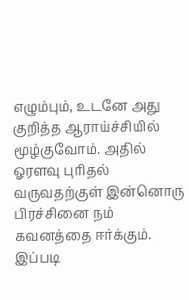எழும்பும், உடனே அது குறித்த ஆராய்ச்சியில் மூழ்குவோம். அதில் ஓரளவு புரிதல் வருவதற்குள் இன்னொரு பிரச்சினை நம் கவனத்தை ஈர்க்கும். இப்படி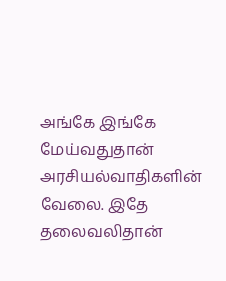அங்கே இங்கே மேய்வதுதான் அரசியல்வாதிகளின் வேலை. இதே தலைவலிதான்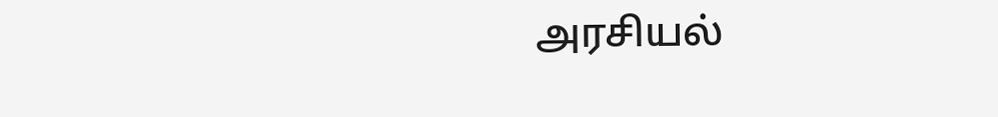அரசியல்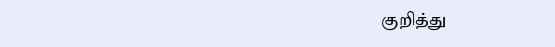குறித்து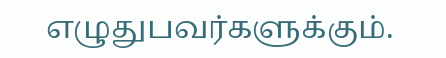எழுதுபவர்களுக்கும்.